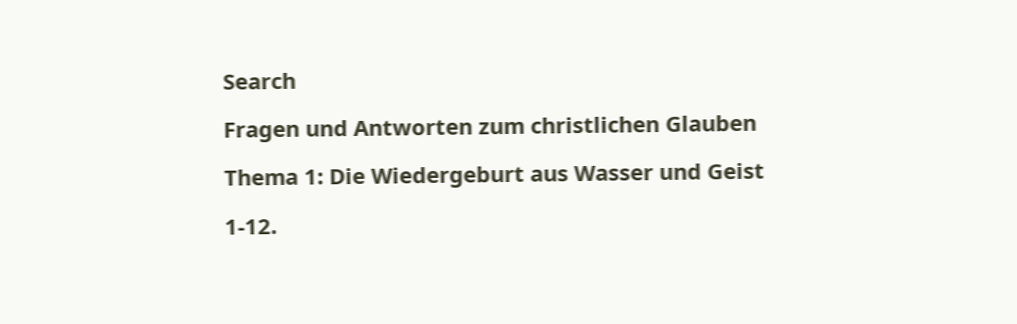Search

Fragen und Antworten zum christlichen Glauben

Thema 1: Die Wiedergeburt aus Wasser und Geist

1-12.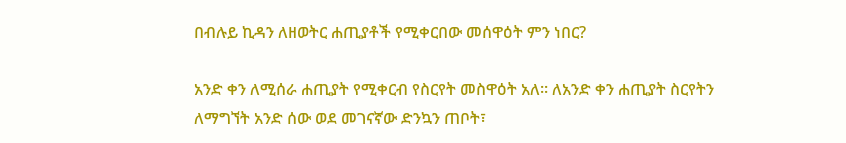በብሉይ ኪዳን ለዘወትር ሐጢያቶች የሚቀርበው መሰዋዕት ምን ነበር?

አንድ ቀን ለሚሰራ ሐጢያት የሚቀርብ የስርየት መስዋዕት አለ፡፡ ለአንድ ቀን ሐጢያት ስርየትን ለማግኘት አንድ ሰው ወደ መገናኛው ድንኳን ጠቦት፣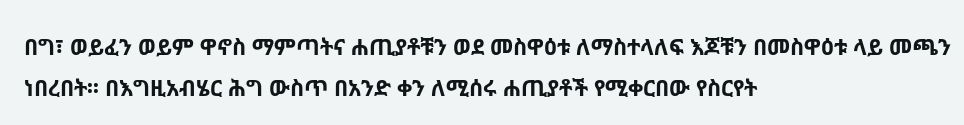በግ፣ ወይፈን ወይም ዋኖስ ማምጣትና ሐጢያቶቹን ወደ መስዋዕቱ ለማስተላለፍ እጆቹን በመስዋዕቱ ላይ መጫን ነበረበት፡፡ በእግዚአብሄር ሕግ ውስጥ በአንድ ቀን ለሚሰሩ ሐጢያቶች የሚቀርበው የስርየት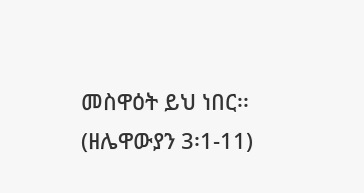መስዋዕት ይህ ነበር፡፡ (ዘሌዋውያን 3፡1-11)